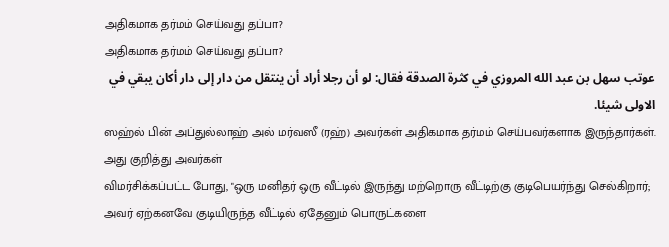அதிகமாக தர்மம் செய்வது தப்பா?
அதிகமாக தர்மம் செய்வது தப்பா?
عوتب سهل بن عبد الله المروزي في كثرة الصدقة فقال: لو أن رجلا أراد أن ينتقل من دار إلى دار أكان يبقي في الاولى شيئا.
ஸஹ்ல் பின் அப்துல்லாஹ் அல் மர்வஸீ (ரஹ்) அவர்கள் அதிகமாக தர்மம் செய்பவர்களாக இருந்தார்கள்.
அது குறித்து அவர்கள்
விமர்சிக்கப்பட்ட போது, "ஒரு மனிதர் ஒரு வீட்டில் இருந்து மற்றொரு வீட்டிற்கு குடிபெயர்ந்து செல்கிறார்; அவர் ஏற்கனவே குடியிருந்த வீட்டில் ஏதேனும் பொருட்களை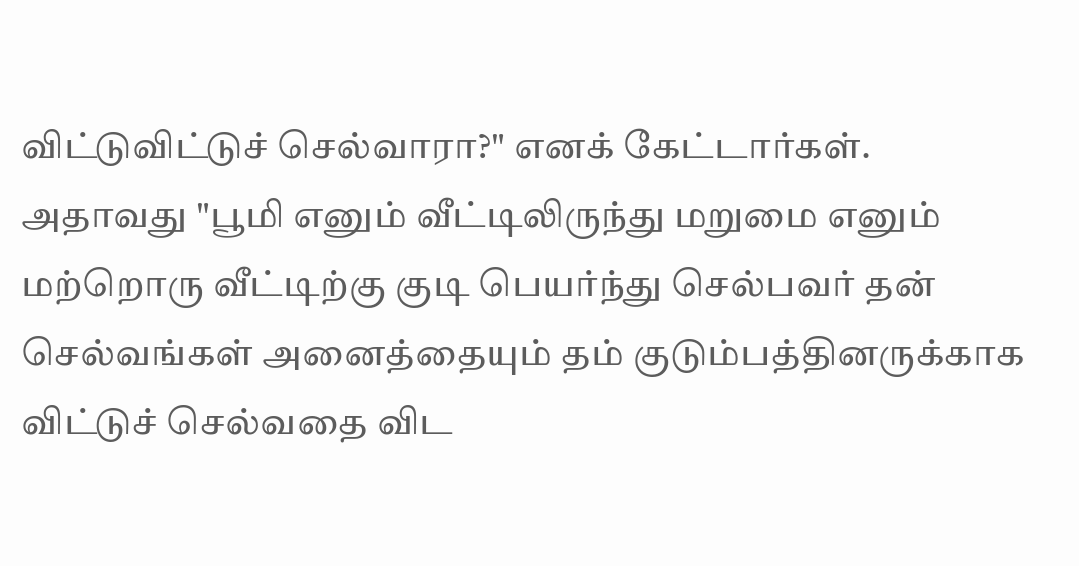விட்டுவிட்டுச் செல்வாரா?" எனக் கேட்டார்கள்.
அதாவது "பூமி எனும் வீட்டிலிருந்து மறுமை எனும் மற்றொரு வீட்டிற்கு குடி பெயர்ந்து செல்பவர் தன் செல்வங்கள் அனைத்தையும் தம் குடும்பத்தினருக்காக விட்டுச் செல்வதை விட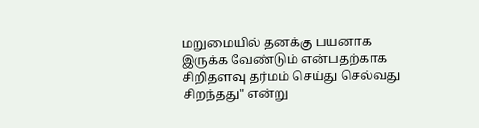மறுமையில் தனக்கு பயனாக இருக்க வேண்டும் என்பதற்காக சிறிதளவு தர்மம் செய்து செல்வது சிறந்தது" என்று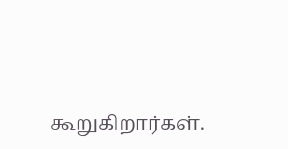கூறுகிறார்கள்.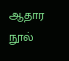ஆதார நூல்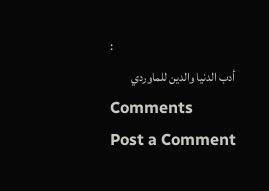:
أدب الدنيا والدين للماوردي
Comments
Post a Comment